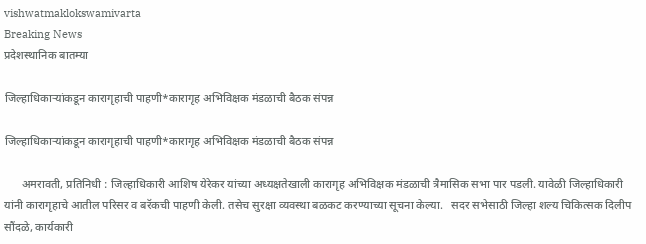vishwatmaklokswamivarta
Breaking News
प्रदेशस्थानिक बातम्या

जिल्हाधिकाऱ्यांकडून कारागृहाची पाहणी*कारागृह अभिविक्षक मंडळाची बैठक संपन्न

जिल्हाधिकाऱ्यांकडून कारागृहाची पाहणी*कारागृह अभिविक्षक मंडळाची बैठक संपन्न

      अमरावती, प्रतिनिधी : जिल्हाधिकारी आशिष येरेकर यांच्या अध्यक्षतेखाली कारागृह अभिविक्षक मंडळाची त्रैमासिक सभा पार पडली. यावेळी जिल्हाधिकारी यांनी कारागृहाचे आतील परिसर व बरॅकची पाहणी केली. तसेच सुरक्षा व्यवस्था बळकट करण्याच्या सूचना केल्या.   सदर सभेसाठी जिल्हा शल्य चिकित्सक दिलीप सौंदळे, कार्यकारी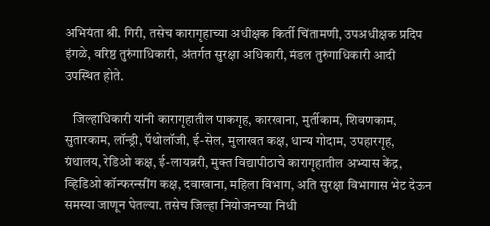अभियंता श्री. गिरी, तसेच कारागृहाच्या अधीक्षक किर्ती चिंतामणी, उपअधीक्षक प्रदिप इंगळे, वरिष्ठ तुरुंगाधिकारी, अंतर्गत सुरक्षा अधिकारी, मंडल तुरुंगाधिकारी आदी उपस्थित होते.

   जिल्हाधिकारी यांनी कारागृहातील पाकगृह, कारखाना, मुर्तीकाम, शिवणकाम, सुतारकाम, लॉन्ड्री, पॅथोलॉजी, ई-सेल, मुलाखत कक्ष, धान्य गोदाम, उपहारगृह, ग्रंथालय, रेडिओ कक्ष, ई-लायब्ररी, मुक्त विद्यापीठाचे कारागृहातील अभ्यास केंद्र, व्हिडिओ कॉन्फरन्सींग कक्ष, दवाखाना, महिला विभाग, अति सुरक्षा विभागास भेट देऊन समस्या जाणून घेतल्या. तसेच जिल्हा नियोजनच्या निधी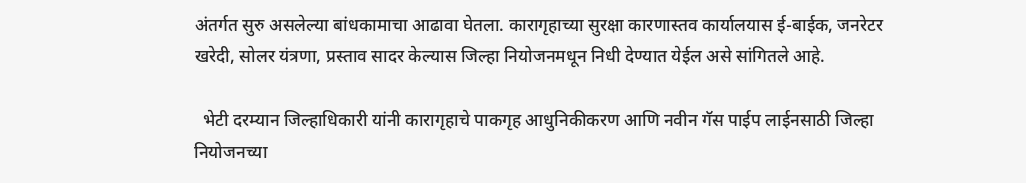अंतर्गत सुरु असलेल्या बांधकामाचा आढावा घेतला. कारागृहाच्या सुरक्षा कारणास्तव कार्यालयास ई-बाईक, जनरेटर खरेदी, सोलर यंत्रणा, प्रस्ताव सादर केल्यास जिल्हा नियोजनमधून निधी देण्यात येईल असे सांगितले आहे.

  भेटी दरम्यान जिल्हाधिकारी यांनी कारागृहाचे पाकगृह आधुनिकीकरण आणि नवीन गॅस पाईप लाईनसाठी जिल्हा नियोजनच्या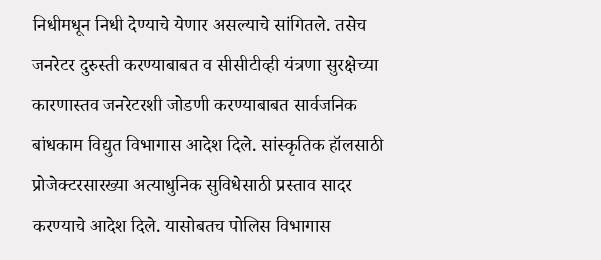निधीमधून निधी देण्याचे येणार असल्याचे सांगितले. तसेच जनरेटर दुरुस्ती करण्याबाबत व सीसीटीव्ही यंत्रणा सुरक्षेच्या कारणास्तव जनरेटरशी जोडणी करण्याबाबत सार्वजनिक बांधकाम विद्युत विभागास आदेश दिले. सांस्कृतिक हॉलसाठी प्रोजेक्टरसारख्या अत्याधुनिक सुविधेसाठी प्रस्ताव सादर करण्याचे आदेश दिले. यासोबतच पोलिस विभागास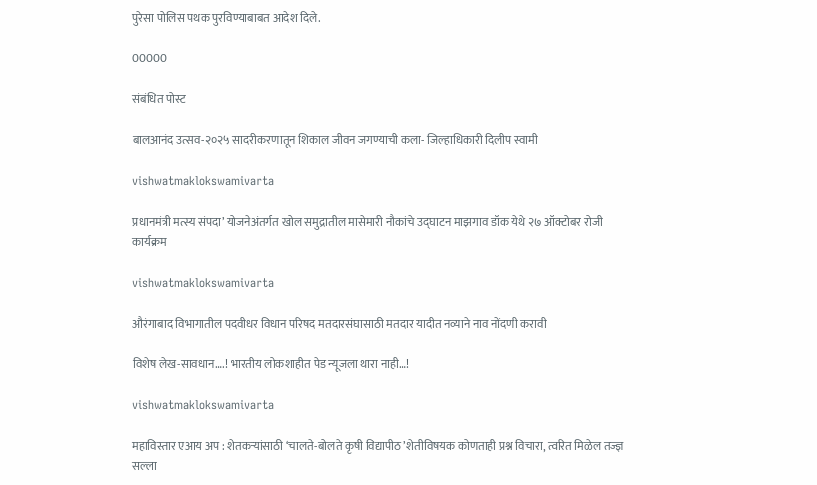पुरेसा पोलिस पथक पुरविण्याबाबत आदेश दिले.

00000

संबंधित पोस्ट

बालआनंद उत्सव-२०२५ सादरीकरणातून शिकाल जीवन जगण्याची कला- जिल्हाधिकारी दिलीप स्वामी

vishwatmaklokswamivarta

प्रधानमंत्री मत्स्य संपदा’ योजनेअंतर्गत खोल समुद्रातील मासेमारी नौकांचे उद्घाटन माझगाव डॉक येथे २७ ऑक्टोबर रोजी कार्यक्रम

vishwatmaklokswamivarta

औरंगाबाद विभागातील पदवीधर विधान परिषद मतदारसंघासाठी मतदार यादीत नव्याने नाव नोंदणी करावी

विशेष लेख-सावधान….! भारतीय लोकशाहीत पेड न्यूजला थारा नाही…!

vishwatmaklokswamivarta

महाविस्तार एआय अप : शेतकऱ्यांसाठी ‘चालते-बोलते कृषी विद्यापीठ’शेतीविषयक कोणताही प्रश्न विचारा, त्वरित मिळेल तज्ज्ञ सल्ला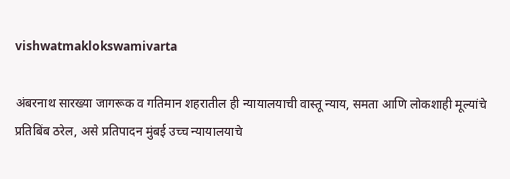vishwatmaklokswamivarta

अंबरनाथ सारख्या जागरूक व गतिमान शहरातील ही न्यायालयाची वास्तू न्याय, समता आणि लोकशाही मूल्यांचे प्रतिबिंब ठरेल, असे प्रतिपादन मुंबई उच्च न्यायालयाचे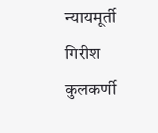न्यायमूर्ती गिरीश कुलकर्णी